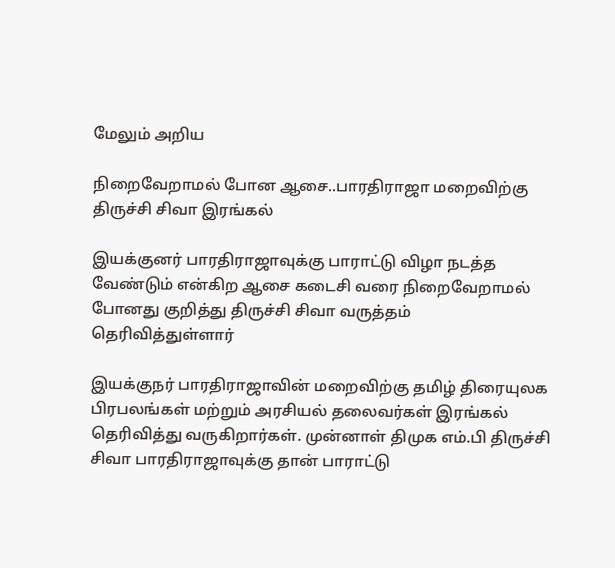மேலும் அறிய

நிறைவேறாமல் போன ஆசை..பாரதிராஜா மறைவிற்கு திருச்சி சிவா இரங்கல்

இயக்குனர் பாரதிராஜாவுக்கு பாராட்டு விழா நடத்த வேண்டும் என்கிற ஆசை கடைசி வரை நிறைவேறாமல் போனது குறித்து திருச்சி சிவா வருத்தம் தெரிவித்துள்ளார்

இயக்குநர் பாரதிராஜாவின் மறைவிற்கு தமிழ் திரையுலக பிரபலங்கள் மற்றும் அரசியல் தலைவர்கள் இரங்கல் தெரிவித்து வருகிறார்கள். முன்னாள் திமுக எம்.பி திருச்சி சிவா பாரதிராஜாவுக்கு தான் பாராட்டு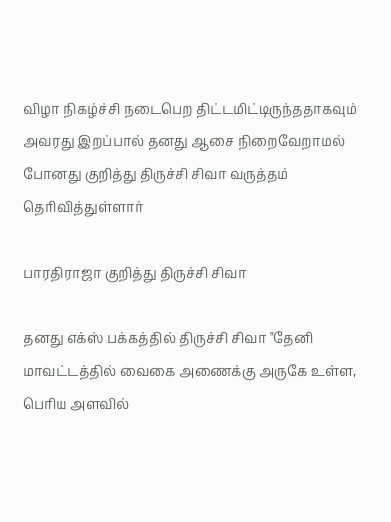விழா நிகழ்ச்சி நடைபெற திட்டமிட்டிருந்ததாகவும் அவரது இறப்பால் தனது ஆசை நிறைவேறாமல் போனது குறித்து திருச்சி சிவா வருத்தம் தெரிவித்துள்ளார்

பாரதிராஜா குறித்து திருச்சி சிவா

தனது எக்ஸ் பக்கத்தில் திருச்சி சிவா "தேனி மாவட்டத்தில் வைகை அணைக்கு அருகே உள்ள, பெரிய அளவில்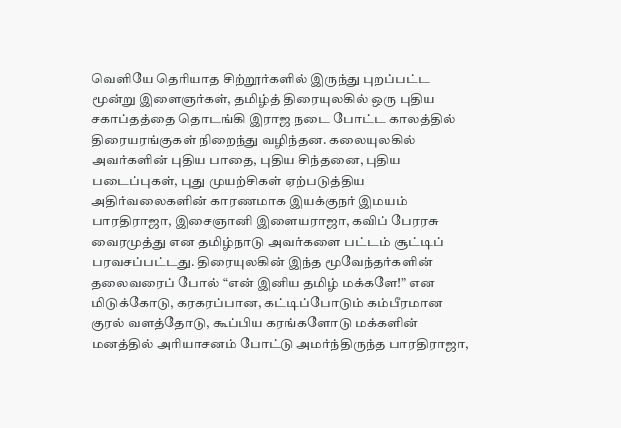வெளியே தெரியாத சிற்றூர்களில் இருந்து புறப்பட்ட மூன்று இளைஞர்கள், தமிழ்த் திரையுலகில் ஒரு புதிய சகாப்தத்தை தொடங்கி இராஜ நடை போட்ட காலத்தில் திரையரங்குகள் நிறைந்து வழிந்தன. கலையுலகில் அவர்களின் புதிய பாதை, புதிய சிந்தனை, புதிய படைப்புகள், புது முயற்சிகள் ஏற்படுத்திய அதிர்வலைகளின் காரணமாக இயக்குநர் இமயம் பாரதிராஜா, இசைஞானி இளையராஜா, கவிப் பேரரசு வைரமுத்து என தமிழ்நாடு அவர்களை பட்டம் சூட்டிப் பரவசப்பட்டது. திரையுலகின் இந்த மூவேந்தர்களின் தலைவரைப் போல் “என் இனிய தமிழ் மக்களே!” என மிடுக்கோடு, கரகரப்பான, கட்டிப்போடும் கம்பீரமான குரல் வளத்தோடு, கூப்பிய கரங்களோடு மக்களின் மனத்தில் அரியாசனம் போட்டு அமர்ந்திருந்த பாரதிராஜா,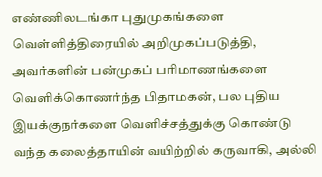எண்ணிலடங்கா புதுமுகங்களை வெள்ளித்திரையில் அறிமுகப்படுத்தி, அவர்களின் பன்முகப் பரிமாணங்களை வெளிக்கொணர்ந்த பிதாமகன், பல புதிய இயக்குநர்களை வெளிச்சத்துக்கு கொண்டு வந்த கலைத்தாயின் வயிற்றில் கருவாகி, அல்லி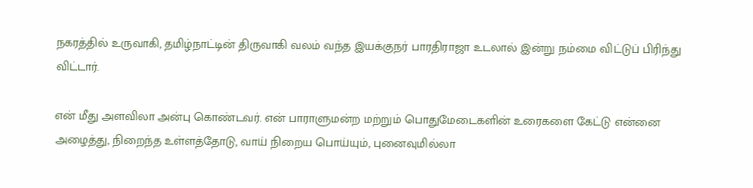நகரத்தில் உருவாகி, தமிழ்நாட்டின் திருவாகி வலம் வந்த இயக்குநர் பாரதிராஜா உடலால் இன்று நம்மை விட்டுப் பிரிந்து விட்டார்.

என் மீது அளவிலா அன்பு கொண்டவர். என் பாராளுமன்ற மற்றும் பொதுமேடைகளின் உரைகளை கேட்டு என்னை அழைத்து, நிறைந்த உள்ளத்தோடு, வாய் நிறைய பொய்யும், புனைவுமில்லா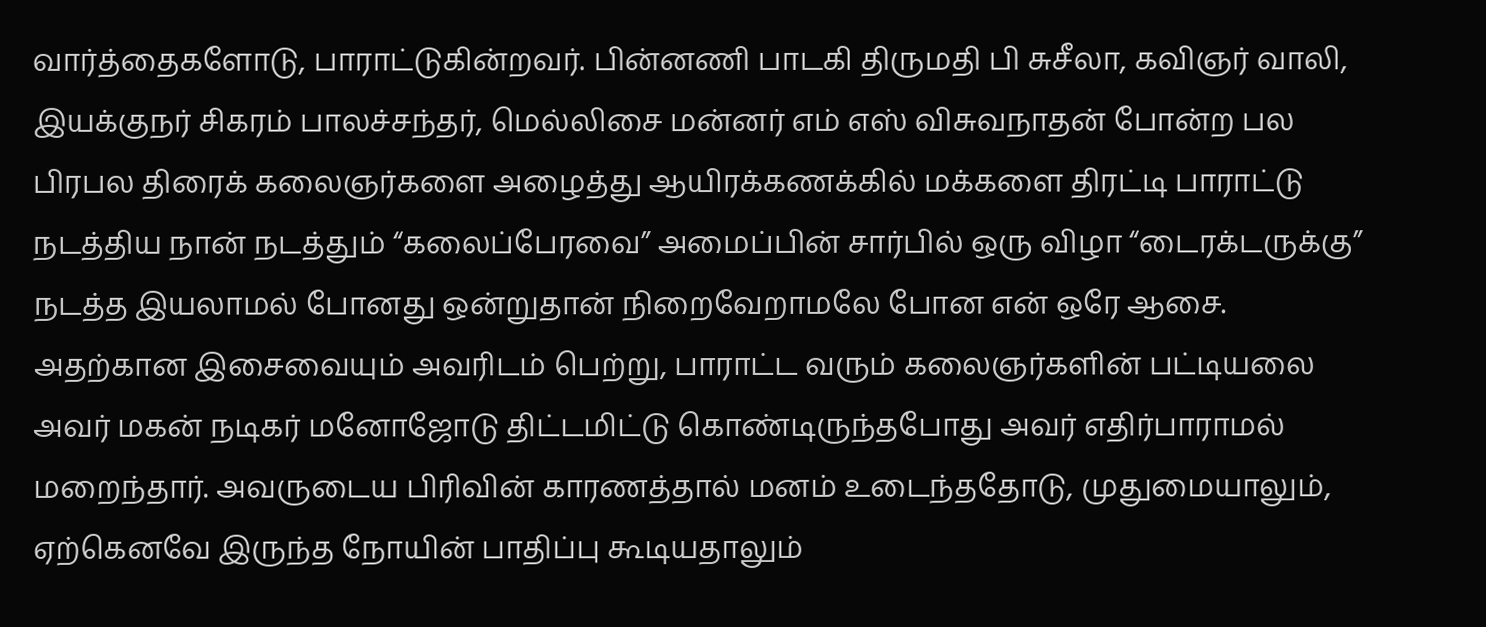வார்த்தைகளோடு, பாராட்டுகின்றவர். பின்னணி பாடகி திருமதி பி சுசீலா, கவிஞர் வாலி, இயக்குநர் சிகரம் பாலச்சந்தர், மெல்லிசை மன்னர் எம் எஸ் விசுவநாதன் போன்ற பல பிரபல திரைக் கலைஞர்களை அழைத்து ஆயிரக்கணக்கில் மக்களை திரட்டி பாராட்டு நடத்திய நான் நடத்தும் “கலைப்பேரவை” அமைப்பின் சார்பில் ஒரு விழா “டைரக்டருக்கு” நடத்த இயலாமல் போனது ஒன்றுதான் நிறைவேறாமலே போன என் ஒரே ஆசை. அதற்கான இசைவையும் அவரிடம் பெற்று, பாராட்ட வரும் கலைஞர்களின் பட்டியலை அவர் மகன் நடிகர் மனோஜோடு திட்டமிட்டு கொண்டிருந்தபோது அவர் எதிர்பாராமல் மறைந்தார். அவருடைய பிரிவின் காரணத்தால் மனம் உடைந்ததோடு, முதுமையாலும், ஏற்கெனவே இருந்த நோயின் பாதிப்பு கூடியதாலும்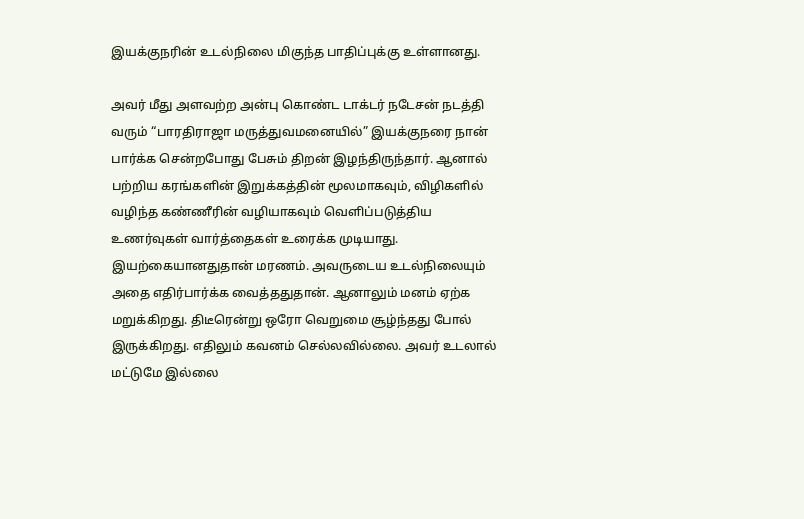இயக்குநரின் உடல்நிலை மிகுந்த பாதிப்புக்கு உள்ளானது.

அவர் மீது அளவற்ற அன்பு கொண்ட டாக்டர் நடேசன் நடத்தி வரும் “பாரதிராஜா மருத்துவமனையில்” இயக்குநரை நான் பார்க்க சென்றபோது பேசும் திறன் இழந்திருந்தார். ஆனால் பற்றிய கரங்களின் இறுக்கத்தின் மூலமாகவும், விழிகளில் வழிந்த கண்ணீரின் வழியாகவும் வெளிப்படுத்திய உணர்வுகள் வார்த்தைகள் உரைக்க முடியாது. இயற்கையானதுதான் மரணம். அவருடைய உடல்நிலையும் அதை எதிர்பார்க்க வைத்ததுதான். ஆனாலும் மனம் ஏற்க மறுக்கிறது. திடீரென்று ஒரோ வெறுமை சூழ்ந்தது போல் இருக்கிறது. எதிலும் கவனம் செல்லவில்லை. அவர் உடலால் மட்டுமே இல்லை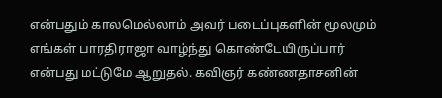என்பதும் காலமெல்லாம் அவர் படைப்புகளின் மூலமும் எங்கள் பாரதிராஜா வாழ்ந்து கொண்டேயிருப்பார் என்பது மட்டுமே ஆறுதல். கவிஞர் கண்ணதாசனின்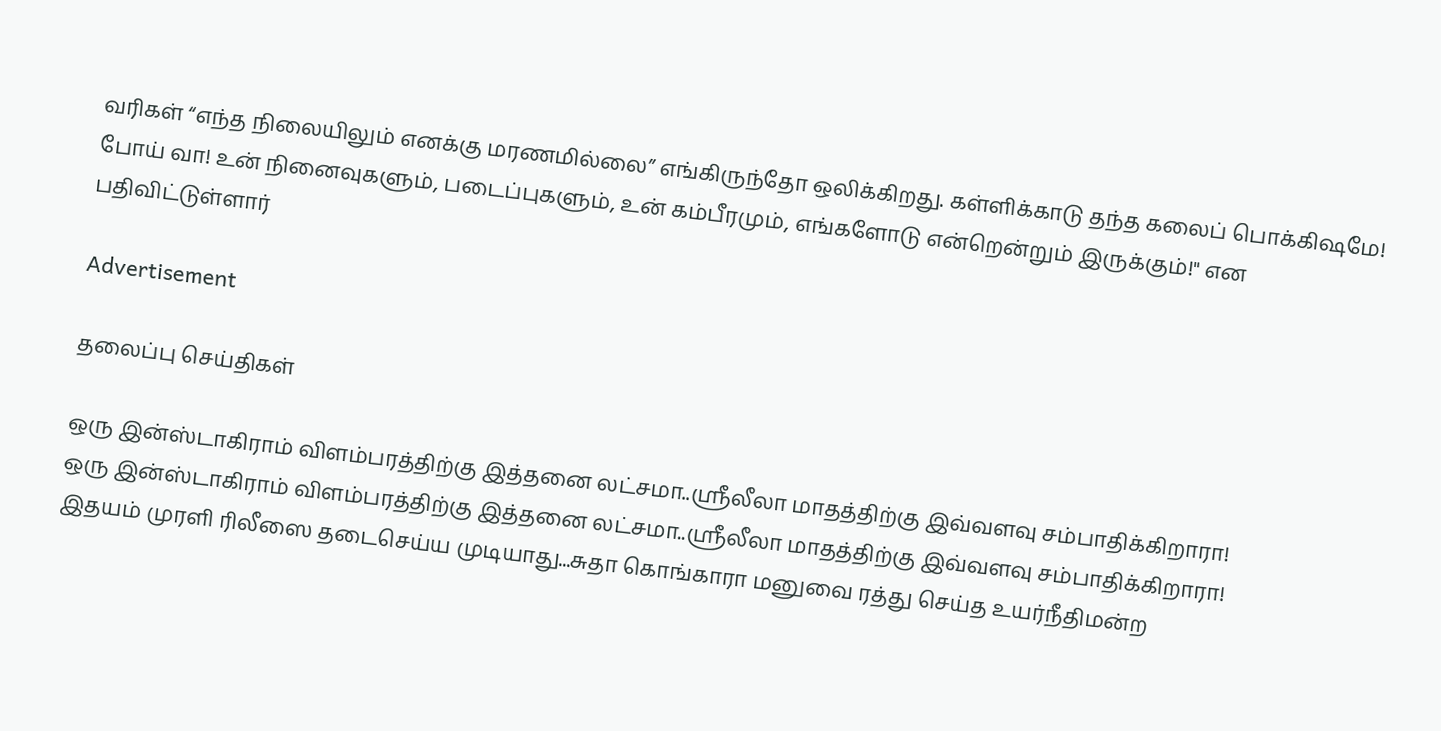வரிகள் “எந்த நிலையிலும் எனக்கு மரணமில்லை” எங்கிருந்தோ ஒலிக்கிறது. கள்ளிக்காடு தந்த கலைப் பொக்கிஷமே! போய் வா! உன் நினைவுகளும், படைப்புகளும், உன் கம்பீரமும், எங்களோடு என்றென்றும் இருக்கும்!" என பதிவிட்டுள்ளார்

Advertisement

தலைப்பு செய்திகள்

ஒரு இன்ஸ்டாகிராம் விளம்பரத்திற்கு இத்தனை லட்சமா..ஶ்ரீலீலா மாதத்திற்கு இவ்வளவு சம்பாதிக்கிறாரா!
ஒரு இன்ஸ்டாகிராம் விளம்பரத்திற்கு இத்தனை லட்சமா..ஶ்ரீலீலா மாதத்திற்கு இவ்வளவு சம்பாதிக்கிறாரா!
இதயம் முரளி ரிலீஸை தடைசெய்ய முடியாது...சுதா கொங்காரா மனுவை ரத்து செய்த உயர்நீதிமன்ற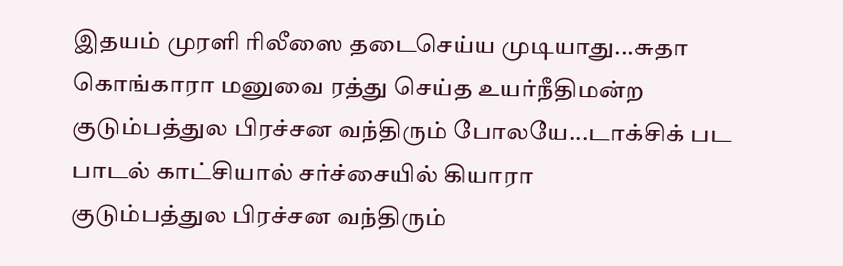இதயம் முரளி ரிலீஸை தடைசெய்ய முடியாது...சுதா கொங்காரா மனுவை ரத்து செய்த உயர்நீதிமன்ற
குடும்பத்துல பிரச்சன வந்திரும் போலயே...டாக்சிக் பட பாடல் காட்சியால் சர்ச்சையில் கியாரா
குடும்பத்துல பிரச்சன வந்திரும்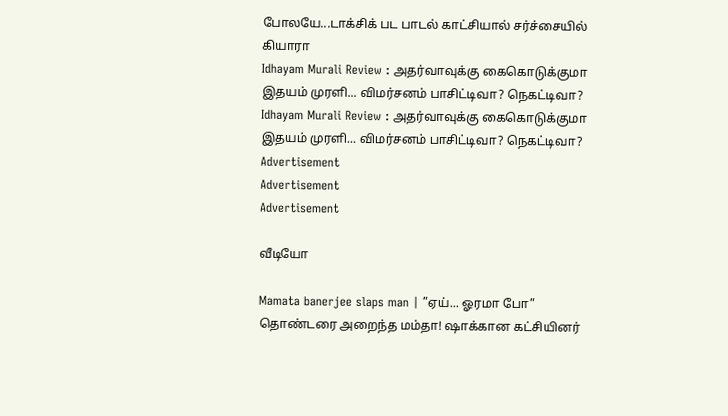போலயே...டாக்சிக் பட பாடல் காட்சியால் சர்ச்சையில் கியாரா
Idhayam Murali Review : அதர்வாவுக்கு கைகொடுக்குமா இதயம் முரளி... விமர்சனம் பாசிட்டிவா? நெகட்டிவா?
Idhayam Murali Review : அதர்வாவுக்கு கைகொடுக்குமா இதயம் முரளி... விமர்சனம் பாசிட்டிவா? நெகட்டிவா?
Advertisement
Advertisement
Advertisement

வீடியோ

Mamata banerjee slaps man | ”ஏய்... ஓரமா போ” தொண்டரை அறைந்த மம்தா! ஷாக்கான கட்சியினர்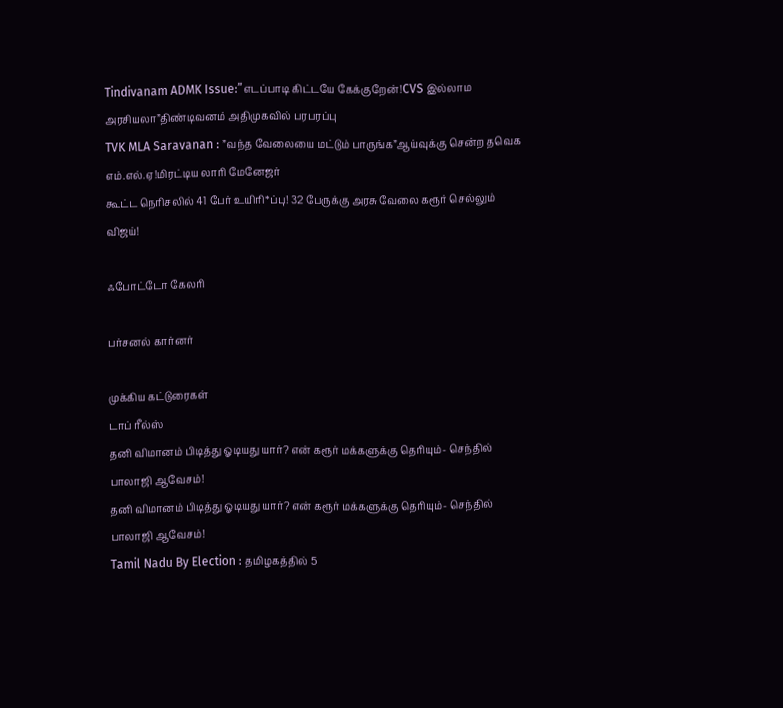Tindivanam ADMK Issue:”எடப்பாடி கிட்டயே கேக்குறேன்!CVS இல்லாம அரசியலா”திண்டிவனம் அதிமுகவில் பரபரப்பு
TVK MLA Saravanan : ”வந்த வேலையை மட்டும் பாருங்க”ஆய்வுக்கு சென்ற தவெக எம்.எல்.ஏ!மிரட்டிய லாரி மேனேஜர்
கூட்ட நெரிசலில் 41 பேர் உயிரி*ப்பு! 32 பேருக்கு அரசு வேலை கரூர் செல்லும் விஜய்!

ஃபோட்டோ கேலரி

பர்சனல் கார்னர்

முக்கிய கட்டுரைகள்
டாப் ரீல்ஸ்
தனி விமானம் பிடித்து ஓடியது யார்? என் கரூர் மக்களுக்கு தெரியும்- செந்தில் பாலாஜி ஆவேசம்!
தனி விமானம் பிடித்து ஓடியது யார்? என் கரூர் மக்களுக்கு தெரியும்- செந்தில் பாலாஜி ஆவேசம்!
Tamil Nadu By Election : தமிழகத்தில் 5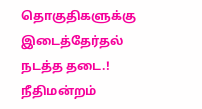தொகுதிகளுக்கு இடைத்தேர்தல் நடத்த தடை.! நீதிமன்றம்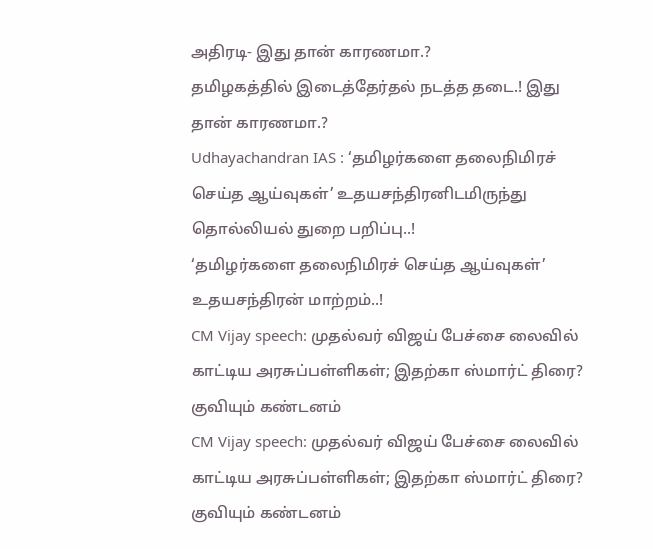அதிரடி- இது தான் காரணமா.?
தமிழகத்தில் இடைத்தேர்தல் நடத்த தடை.! இது தான் காரணமா.?
Udhayachandran IAS : ‘தமிழர்களை தலைநிமிரச் செய்த ஆய்வுகள்’ உதயசந்திரனிடமிருந்து தொல்லியல் துறை பறிப்பு..!
‘தமிழர்களை தலைநிமிரச் செய்த ஆய்வுகள்’ உதயசந்திரன் மாற்றம்..!
CM Vijay speech: முதல்வர் விஜய் பேச்சை லைவில் காட்டிய அரசுப்பள்ளிகள்; இதற்கா ஸ்மார்ட் திரை? குவியும் கண்டனம்
CM Vijay speech: முதல்வர் விஜய் பேச்சை லைவில் காட்டிய அரசுப்பள்ளிகள்; இதற்கா ஸ்மார்ட் திரை? குவியும் கண்டனம்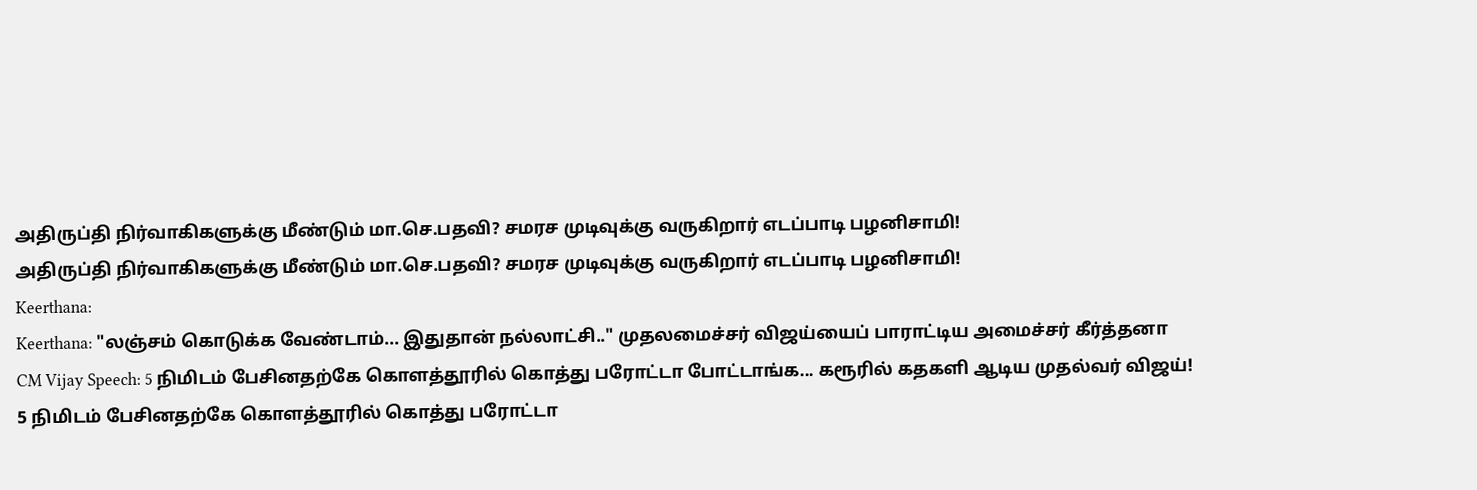அதிருப்தி நிர்வாகிகளுக்கு மீண்டும் மா.செ.பதவி? சமரச முடிவுக்கு வருகிறார் எடப்பாடி பழனிசாமி!
அதிருப்தி நிர்வாகிகளுக்கு மீண்டும் மா.செ.பதவி? சமரச முடிவுக்கு வருகிறார் எடப்பாடி பழனிசாமி!
Keerthana:
Keerthana: "லஞ்சம் கொடுக்க வேண்டாம்... இதுதான் நல்லாட்சி.." முதலமைச்சர் விஜய்யைப் பாராட்டிய அமைச்சர் கீர்த்தனா
CM Vijay Speech: 5 நிமிடம் பேசினதற்கே கொளத்தூரில் கொத்து பரோட்டா போட்டாங்க... கரூரில் கதகளி ஆடிய முதல்வர் விஜய்!
5 நிமிடம் பேசினதற்கே கொளத்தூரில் கொத்து பரோட்டா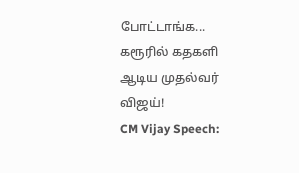போட்டாங்க... கரூரில் கதகளி ஆடிய முதல்வர் விஜய்!
CM Vijay Speech: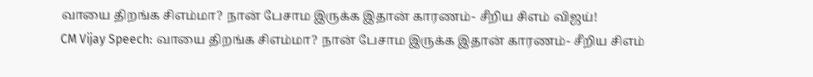வாயை திறங்க சிஎம்மா? நான் பேசாம இருக்க இதான் காரணம்- சீறிய சிஎம் விஜய்!
CM Vijay Speech: வாயை திறங்க சிஎம்மா? நான் பேசாம இருக்க இதான் காரணம்- சீறிய சிஎம்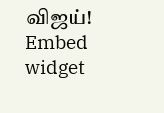விஜய்!
Embed widget